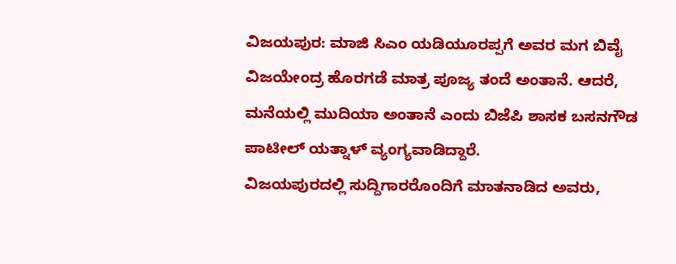ವಿಜಯಪುರ: ಮಾಜಿ ಸಿಎಂ ಯಡಿಯೂರಪ್ಪಗೆ ಅವರ ಮಗ ಬಿವೈ ವಿಜಯೇಂದ್ರ ಹೊರಗಡೆ ಮಾತ್ರ ಪೂಜ್ಯ ತಂದೆ ಅಂತಾನೆ. ಆದರೆ, ಮನೆಯಲ್ಲಿ ಮುದಿಯಾ ಅಂತಾನೆ ಎಂದು ಬಿಜೆಪಿ ಶಾಸಕ ಬಸನಗೌಡ ಪಾಟೀಲ್ ಯತ್ನಾಳ್ ವ್ಯಂಗ್ಯವಾಡಿದ್ದಾರೆ.
ವಿಜಯಪುರದಲ್ಲಿ ಸುದ್ದಿಗಾರರೊಂದಿಗೆ ಮಾತನಾಡಿದ ಅವರು,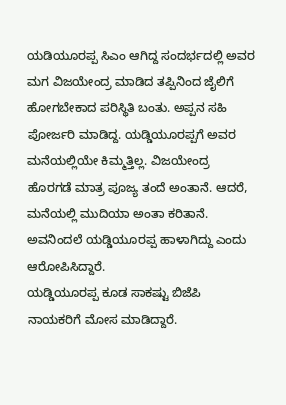ಯಡಿಯೂರಪ್ಪ ಸಿಎಂ ಆಗಿದ್ದ ಸಂದರ್ಭದಲ್ಲಿ ಅವರ ಮಗ ವಿಜಯೇಂದ್ರ ಮಾಡಿದ ತಪ್ಪಿನಿಂದ ಜೈಲಿಗೆ ಹೋಗಬೇಕಾದ ಪರಿಸ್ಥಿತಿ ಬಂತು. ಅಪ್ಪನ ಸಹಿ ಪೋರ್ಜರಿ ಮಾಡಿದ್ದ. ಯಡ್ಡಿಯೂರಪ್ಪಗೆ ಅವರ ಮನೆಯಲ್ಲಿಯೇ ಕಿಮ್ಮತ್ತಿಲ್ಲ. ವಿಜಯೇಂದ್ರ ಹೊರಗಡೆ ಮಾತ್ರ ಪೂಜ್ಯ ತಂದೆ ಅಂತಾನೆ. ಆದರೆ, ಮನೆಯಲ್ಲಿ ಮುದಿಯಾ ಅಂತಾ ಕರಿತಾನೆ. ಅವನಿಂದಲೆ ಯಡ್ಡಿಯೂರಪ್ಪ ಹಾಳಾಗಿದ್ದು ಎಂದು ಆರೋಪಿಸಿದ್ದಾರೆ.
ಯಡ್ಡಿಯೂರಪ್ಪ ಕೂಡ ಸಾಕಷ್ಟು ಬಿಜೆಪಿ ನಾಯಕರಿಗೆ ಮೋಸ ಮಾಡಿದ್ದಾರೆ.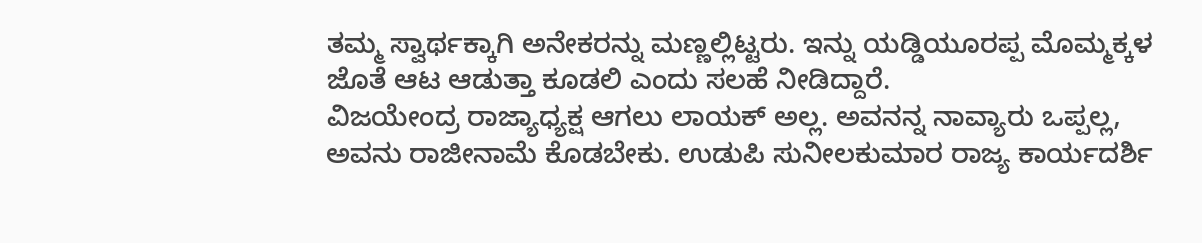ತಮ್ಮ ಸ್ವಾರ್ಥಕ್ಕಾಗಿ ಅನೇಕರನ್ನು ಮಣ್ಣಲ್ಲಿಟ್ಟರು. ಇನ್ನು ಯಡ್ಡಿಯೂರಪ್ಪ ಮೊಮ್ಮಕ್ಕಳ ಜೊತೆ ಆಟ ಆಡುತ್ತಾ ಕೂಡಲಿ ಎಂದು ಸಲಹೆ ನೀಡಿದ್ದಾರೆ.
ವಿಜಯೇಂದ್ರ ರಾಜ್ಯಾಧ್ಯಕ್ಷ ಆಗಲು ಲಾಯಕ್ ಅಲ್ಲ. ಅವನನ್ನ ನಾವ್ಯಾರು ಒಪ್ಪಲ್ಲ, ಅವನು ರಾಜೀನಾಮೆ ಕೊಡಬೇಕು. ಉಡುಪಿ ಸುನೀಲಕುಮಾರ ರಾಜ್ಯ ಕಾರ್ಯದರ್ಶಿ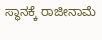ಸ್ಥಾನಕ್ಕೆ ರಾಜೀನಾಮೆ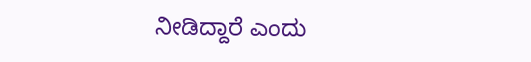ನೀಡಿದ್ದಾರೆ ಎಂದು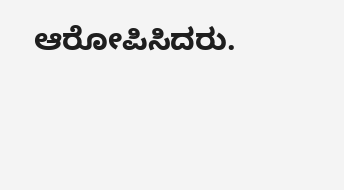ಆರೋಪಿಸಿದರು.